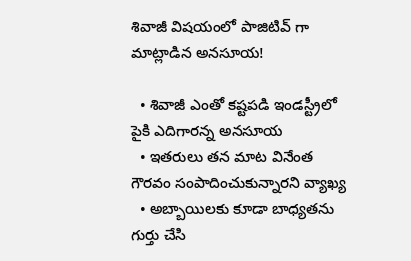శివాజీ విషయంలో పాజిటివ్ గా మాట్లాడిన అనసూయ!

  • శివాజీ ఎంతో కష్టపడి ఇండస్ట్రీలో పైకి ఎదిగారన్న అనసూయ
  • ఇతరులు తన మాట వినేంత గౌరవం సంపాదించుకున్నారని వ్యాఖ్య
  • అబ్బాయిలకు కూడా బాధ్యతను గుర్తు చేసి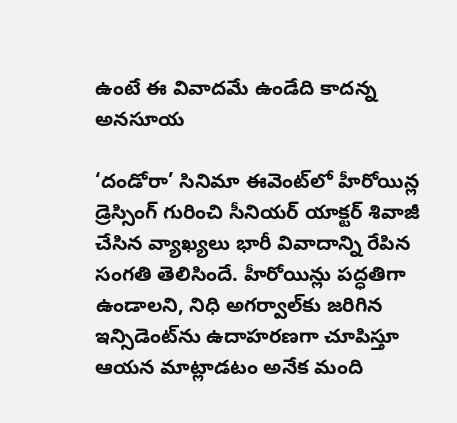ఉంటే ఈ వివాదమే ఉండేది కాదన్న అనసూయ

‘దండోరా’ సినిమా ఈవెంట్‌లో హీరోయిన్ల డ్రెస్సింగ్ గురించి సీనియర్ యాక్టర్ శివాజీ చేసిన వ్యాఖ్యలు భారీ వివాదాన్ని రేపిన సంగతి తెలిసిందే. హీరోయిన్లు పద్ధతిగా ఉండాలని, నిధి అగర్వాల్‌కు జరిగిన ఇన్సిడెంట్‌ను ఉదాహరణగా చూపిస్తూ ఆయన మాట్లాడటం అనేక మంది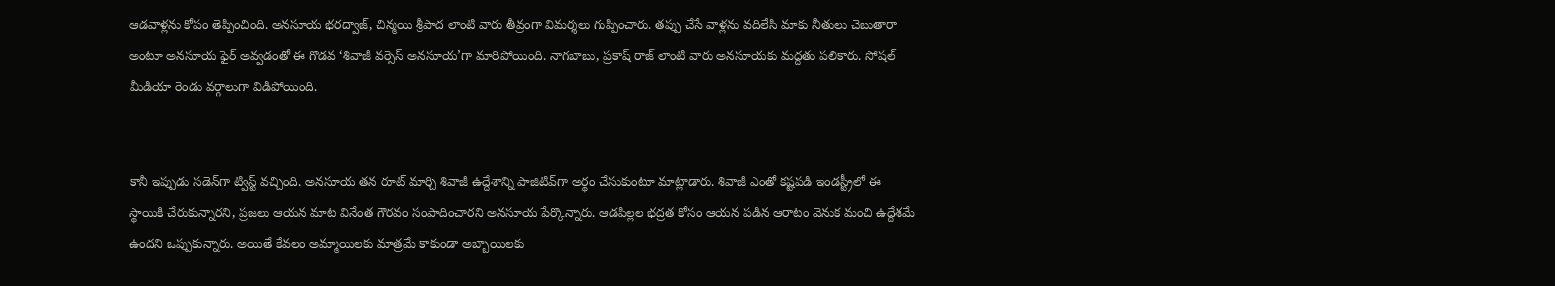ఆడవాళ్లను కోపం తెప్పించింది. అనసూయ భరద్వాజ్, చిన్మయి శ్రీపాద లాంటి వారు తీవ్రంగా విమర్శలు గుప్పించారు. తప్పు చేసే వాళ్లను వదిలేసి మాకు నీతులు చెబుతారా అంటూ అనసూయ ఫైర్ అవ్వడంతో ఈ గొడవ ‘శివాజీ వర్సెస్ అనసూయ’గా మారిపోయింది. నాగబాబు, ప్రకాష్ రాజ్ లాంటి వారు అనసూయకు మద్దతు పలికారు. సోషల్ మీడియా రెండు వర్గాలుగా విడిపోయింది.


కానీ ఇప్పుడు సడెన్‌గా ట్విస్ట్ వచ్చింది. అనసూయ తన రూట్ మార్చి శివాజీ ఉద్దేశాన్ని పాజిటివ్‌గా అర్థం చేసుకుంటూ మాట్లాడారు. శివాజీ ఎంతో కష్టపడి ఇండస్ట్రీలో ఈ స్థాయికి చేరుకున్నారని, ప్రజలు ఆయన మాట వినేంత గౌరవం సంపాదించారని అనసూయ పేర్కొన్నారు. ఆడపిల్లల భద్రత కోసం ఆయన పడిన ఆరాటం వెనుక మంచి ఉద్దేశమే ఉందని ఒప్పుకున్నారు. అయితే కేవలం అమ్మాయిలకు మాత్రమే కాకుండా అబ్బాయిలకు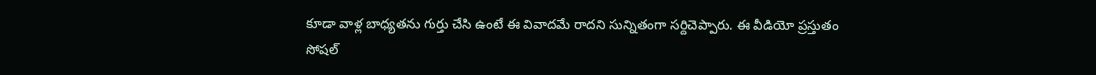కూడా వాళ్ల బాధ్యతను గుర్తు చేసి ఉంటే ఈ వివాదమే రాదని సున్నితంగా సర్దిచెప్పారు. ఈ వీడియో ప్రస్తుతం సోషల్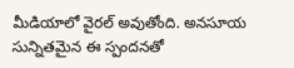మీడియాలో వైరల్ అవుతోంది. అనసూయ సున్నితమైన ఈ స్పందనతో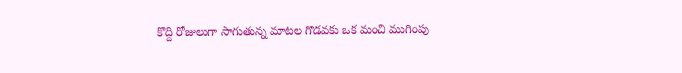కొద్ది రోజులుగా సాగుతున్న మాటల గొడవకు ఒక మంచి ముగింపు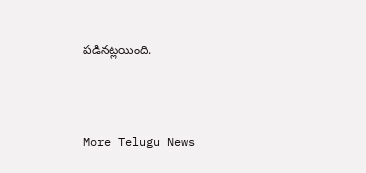పడినట్లయింది.



More Telugu News